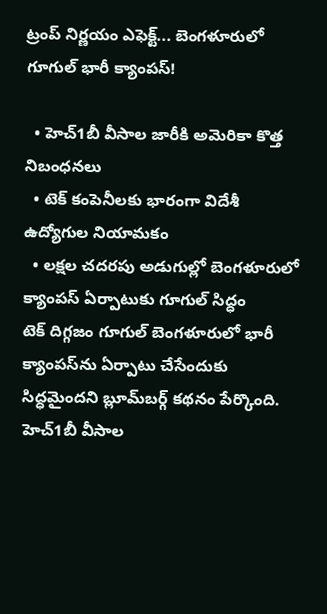ట్రంప్ నిర్ణయం ఎఫెక్ట్... బెంగళూరులో గూగుల్ భారీ క్యాంపస్!

  • హెచ్1బీ వీసాల జారీకి అమెరికా కొత్త నిబంధనలు
  • టెక్ కంపెనీలకు భారంగా విదేశీ ఉద్యోగుల నియామకం
  • లక్షల చదరపు అడుగుల్లో బెంగళూరులో క్యాంపస్ ఏర్పాటుకు గూగుల్ సిద్ధం
టెక్ దిగ్గజం గూగుల్ బెంగళూరులో భారీ క్యాంపస్‌ను ఏర్పాటు చేసేందుకు సిద్ధమైందని బ్లూమ్‌‍బర్గ్ కథనం పేర్కొంది. హెచ్1బీ వీసాల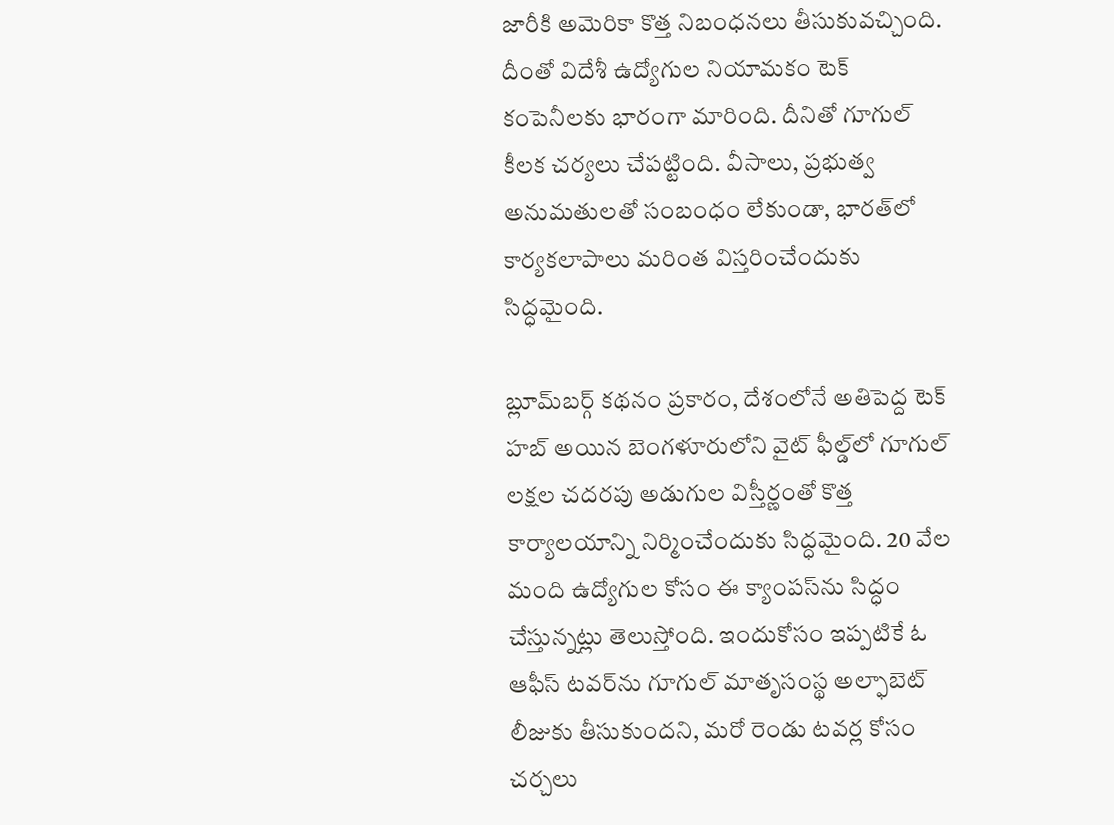జారీకి అమెరికా కొత్త నిబంధనలు తీసుకువచ్చింది. దీంతో విదేశీ ఉద్యోగుల నియామకం టెక్ కంపెనీలకు భారంగా మారింది. దీనితో గూగుల్ కీలక చర్యలు చేపట్టింది. వీసాలు, ప్రభుత్వ అనుమతులతో సంబంధం లేకుండా, భారత్‌లో కార్యకలాపాలు మరింత విస్తరించేందుకు సిద్ధమైంది.

బ్లూమ్‌బర్గ్ కథనం ప్రకారం, దేశంలోనే అతిపెద్ద టెక్ హబ్ అయిన బెంగళూరులోని వైట్ ఫీల్డ్‌లో గూగుల్ లక్షల చదరపు అడుగుల విస్తీర్ణంతో కొత్త కార్యాలయాన్ని నిర్మించేందుకు సిద్ధమైంది. 20 వేల మంది ఉద్యోగుల కోసం ఈ క్యాంపస్‌ను సిద్ధం చేస్తున్నట్లు తెలుస్తోంది. ఇందుకోసం ఇప్పటికే ఓ ఆఫీస్ టవర్‌ను గూగుల్ మాతృసంస్థ అల్ఫాబెట్ లీజుకు తీసుకుందని, మరో రెండు టవర్ల కోసం చర్చలు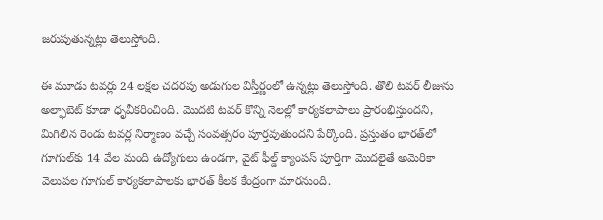జరుపుతున్నట్లు తెలుస్తోంది.

ఈ మూడు టవర్లు 24 లక్షల చదరపు అడుగుల విస్తీర్ణంలో ఉన్నట్లు తెలుస్తోంది. తొలి టవర్ లీజును అల్ఫాబెట్ కూడా ధృవీకరించింది. మొదటి టవర్ కొన్ని నెలల్లో కార్యకలాపాలు ప్రారంభిస్తుందని, మిగిలిన రెండు టవర్ల నిర్మాణం వచ్చే సంవత్సరం పూర్తవుతుందని పేర్కొంది. ప్రస్తుతం భారత్‌లో గూగుల్‌కు 14 వేల మంది ఉద్యోగులు ఉండగా, వైట్ ఫీల్డ్ క్యాంపస్ పూర్తిగా మొదలైతే అమెరికా వెలుపల గూగుల్ కార్యకలాపాలకు భారత్ కీలక కేంద్రంగా మారనుంది.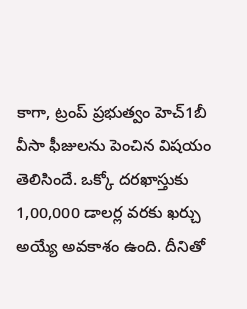కాగా, ట్రంప్ ప్రభుత్వం హెచ్1బీ వీసా ఫీజులను పెంచిన విషయం తెలిసిందే. ఒక్కో దరఖాస్తుకు 1,00,000 డాలర్ల వరకు ఖర్చు అయ్యే అవకాశం ఉంది. దీనితో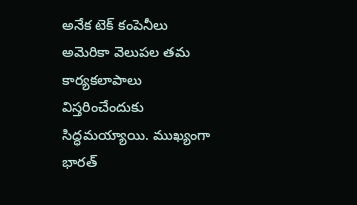అనేక టెక్ కంపెనీలు అమెరికా వెలుపల తమ కార్యకలాపాలు విస్తరించేందుకు సిద్ధమయ్యాయి. ముఖ్యంగా భారత్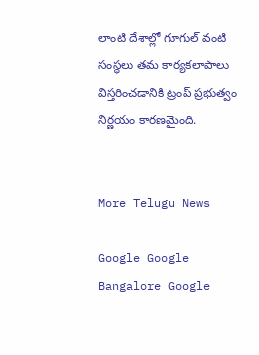లాంటి దేశాల్లో గూగుల్ వంటి సంస్థలు తమ కార్యకలాపాలు విస్తరించడానికి ట్రంప్ ప్రభుత్వం నిర్ణయం కారణమైంది.


More Telugu News

Google Google Bangalore Google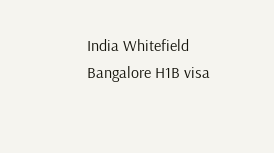India Whitefield Bangalore H1B visa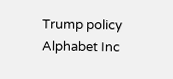Trump policy Alphabet Inc